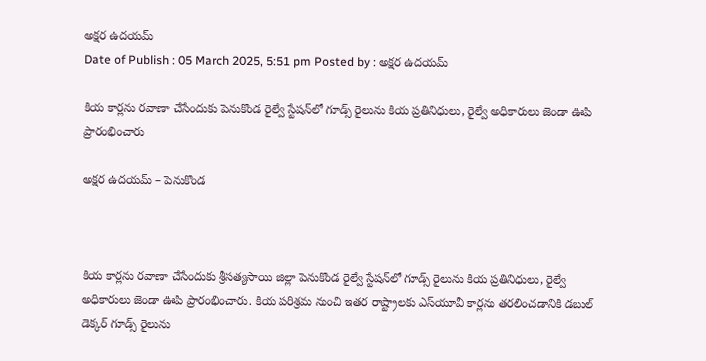అక్షర ఉదయమ్
Date of Publish : 05 March 2025, 5:51 pm Posted by : అక్షర ఉదయమ్

కియ కార్లను రవాణా చేసేందుకు పెనుకొండ రైల్వే స్టేషన్‌లో గూడ్స్‌ రైలును కియ ప్రతినిధులు, రైల్వే అధికారులు జెండా ఊపి ప్రారంభించారు

అక్షర ఉదయమ్ – పెనుకొండ



కియ కార్లను రవాణా చేసేందుకు శ్రీసత్యసాయి జిల్లా పెనుకొండ రైల్వే స్టేషన్‌లో గూడ్స్‌ రైలును కియ ప్రతినిధులు, రైల్వే అధికారులు జెండా ఊపి ప్రారంభించారు. కియ పరిశ్రమ నుంచి ఇతర రాష్ట్రాలకు ఎస్‌యూవీ కార్లను తరలించడానికి డబుల్‌ డెక్కర్‌ గూడ్స్‌ రైలును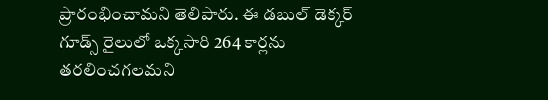ప్రారంభించామని తెలిపారు. ఈ డబుల్‌ డెక్కర్‌ గూడ్స్‌ రైలులో ఒక్కసారి 264 కార్లను తరలించగలమని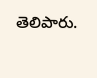తెలిపారు.